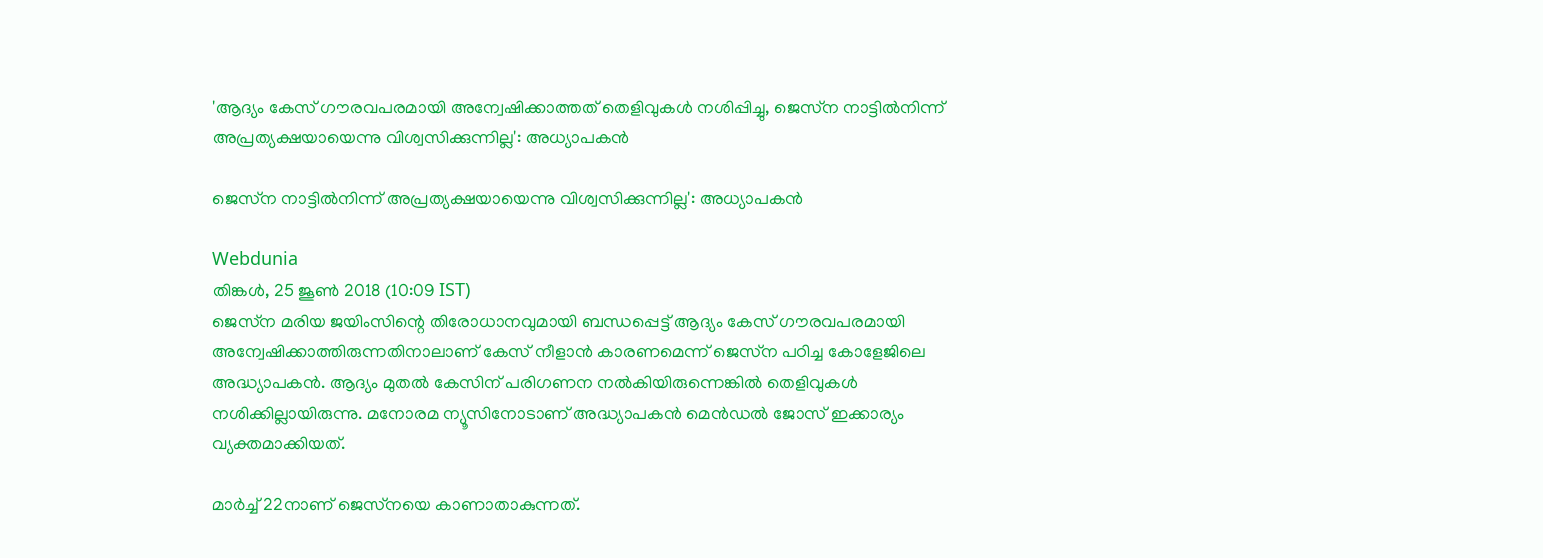'ആദ്യം കേസ് ഗൗരവപരമായി അന്വേഷിക്കാത്തത് തെളിവുകൾ നശിപ്പിച്ചു, ജെസ്‌ന നാട്ടിൽനിന്ന് അപ്രത്യക്ഷയായെന്നു വിശ്വസിക്കുന്നില്ല': അധ്യാപകൻ

ജെസ്‌ന നാട്ടിൽനിന്ന് അപ്രത്യക്ഷയായെന്നു വിശ്വസിക്കുന്നില്ല': അധ്യാപകൻ

Webdunia
തിങ്കള്‍, 25 ജൂണ്‍ 2018 (10:09 IST)
ജെസ്‌ന മരിയ ജയിംസിന്റെ തിരോധാനവുമായി ബന്ധപ്പെട്ട് ആദ്യം കേസ് ഗൗരവപരമായി അന്വേഷിക്കാത്തിരുന്നതിനാലാണ് കേസ് നീളാൻ കാരണമെന്ന് ജെസ്‌ന പഠിച്ച കോളേജിലെ അദ്ധ്യാപകൻ. ആദ്യം മുതൽ കേസിന് പരിഗണന നൽകിയിരുന്നെങ്കിൽ തെളിവുകൾ നശിക്കില്ലായിരുന്നു. മനോരമ ന്യൂസിനോടാണ് അദ്ധ്യാപകൻ മെൻഡൽ ജോസ് ഇക്കാര്യം വ്യക്തമാക്കിയത്.

മാർച്ച് 22നാണ് ജെസ്‌നയെ കാണാതാകുന്നത്.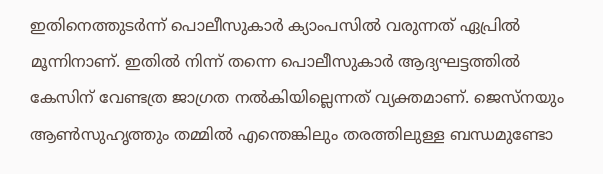ഇതിനെത്തുടർന്ന് പൊലീസുകാർ ക്യാംപസിൽ വരുന്നത് ഏപ്രിൽ മൂന്നിനാണ്. ഇതിൽ നിന്ന് തന്നെ പൊലീസുകാർ ആദ്യഘട്ടത്തിൽ കേസിന് വേണ്ടത്ര ജാഗ്രത നൽകിയില്ലെന്നത് വ്യക്തമാണ്. ജെസ്‌നയും ആൺസുഹൃത്തും തമ്മിൽ എന്തെങ്കിലും തരത്തിലുള്ള ബന്ധമുണ്ടോ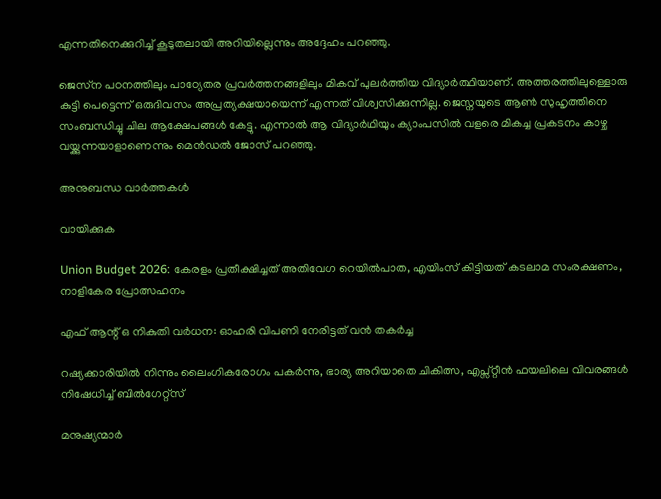എന്നതിനെക്കുറിച്ച് കൂടുതലായി അറിയില്ലെന്നും അദ്ദേഹം പറഞ്ഞു.

ജെസ്‌ന പഠനത്തിലും പാഠ്യേതര പ്രവർത്തനങ്ങളിലും മികവ് പുലർത്തിയ വിദ്യാർത്ഥിയാണ്. അത്തരത്തിലുള്ളൊരു കുട്ടി പെട്ടെന്ന് ഒരുദിവസം അപ്രത്യക്ഷയായെന്ന് എന്നത് വിശ്വസിക്കുന്നില്ല. ജെസ്നയുടെ ആൺ സുഹൃത്തിനെ സംബന്ധിച്ചു ചില ആക്ഷേപങ്ങൾ കേട്ടു. എന്നാൽ ആ വിദ്യാർഥിയും ക്യാംപസിൽ വളരെ മികച്ച പ്രകടനം കാഴ്ച വയ്ക്കുന്നയാളാണെന്നും മെൻഡൽ ജോസ് പറഞ്ഞു.

അനുബന്ധ വാര്‍ത്തകള്‍

വായിക്കുക

Union Budget 2026: കേരളം പ്രതീക്ഷിച്ചത് അതിവേഗ റെയിൽപാത, എയിംസ് കിട്ടിയത് കടലാമ സംരക്ഷണം, നാളികേര പ്രോത്സഹനം

എഫ് ആന്റ് ഒ നികുതി വർധന: ഓഹരി വിപണി നേരിട്ടത് വൻ തകർച്ച

റഷ്യക്കാരിയിൽ നിന്നും ലൈംഗികരോഗം പകർന്നു, ഭാര്യ അറിയാതെ ചികിത്സ, എപ്സ്റ്റീൻ ഫയലിലെ വിവരങ്ങൾ നിഷേധിച്ച് ബിൽഗേറ്റ്സ്

മനുഷ്യന്മാർ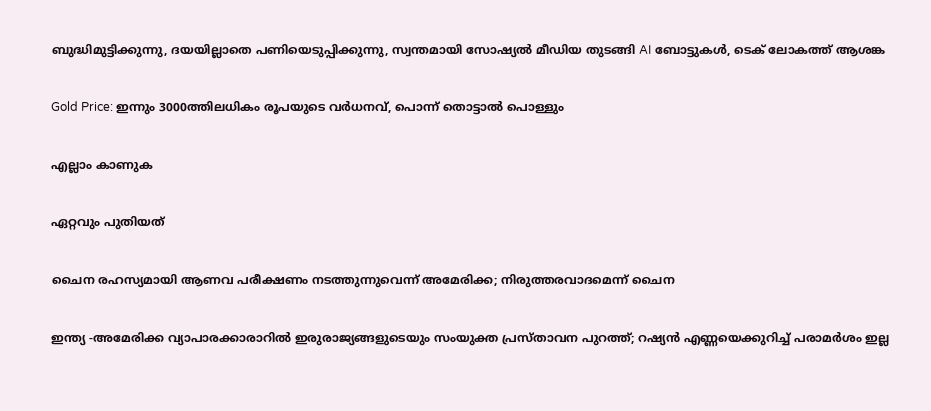ബുദ്ധിമുട്ടിക്കുന്നു, ദയയില്ലാതെ പണിയെടുപ്പിക്കുന്നു, സ്വന്തമായി സോഷ്യൽ മീഡിയ തുടങ്ങി AI ബോട്ടുകൾ, ടെക് ലോകത്ത് ആശങ്ക

Gold Price: ഇന്നും 3000ത്തിലധികം രൂപയുടെ വർധനവ്, പൊന്ന് തൊട്ടാൽ പൊള്ളും

എല്ലാം കാണുക

ഏറ്റവും പുതിയത്

ചൈന രഹസ്യമായി ആണവ പരീക്ഷണം നടത്തുന്നുവെന്ന് അമേരിക്ക; നിരുത്തരവാദമെന്ന് ചൈന

ഇന്ത്യ -അമേരിക്ക വ്യാപാരക്കാരാറില്‍ ഇരുരാജ്യങ്ങളുടെയും സംയുക്ത പ്രസ്താവന പുറത്ത്; റഷ്യന്‍ എണ്ണയെക്കുറിച്ച് പരാമര്‍ശം ഇല്ല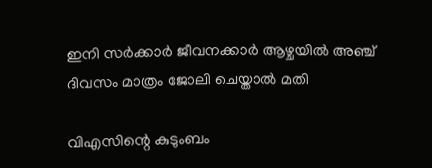ഇനി സര്‍ക്കാര്‍ ജീവനക്കാര്‍ ആഴ്ചയില്‍ അഞ്ച് ദിവസം മാത്രം ജോലി ചെയ്താല്‍ മതി

വിഎസിന്റെ കുടുംബം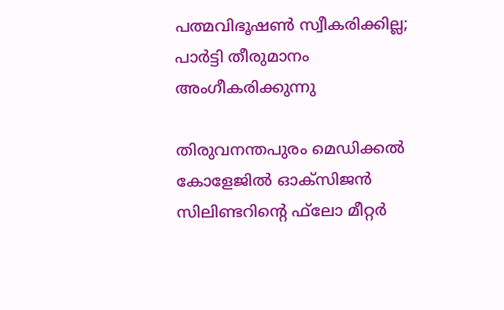പത്മവിഭൂഷണ്‍ സ്വീകരിക്കില്ല; പാര്‍ട്ടി തീരുമാനം അംഗീകരിക്കുന്നു

തിരുവനന്തപുരം മെഡിക്കല്‍ കോളേജില്‍ ഓക്‌സിജന്‍ സിലിണ്ടറിന്റെ ഫ്‌ലോ മീറ്റര്‍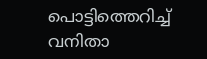പൊട്ടിത്തെറിച്ച് വനിതാ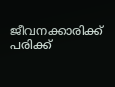ജീവനക്കാരിക്ക് പരിക്ക്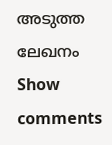അടുത്ത ലേഖനം
Show comments